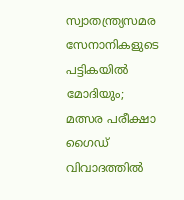സ്വാതന്ത്ര്യസമര സേനാനികളുടെ പട്ടികയിൽ മോദിയും; മത്സര പരീക്ഷാ ഗൈഡ് വിവാദത്തിൽ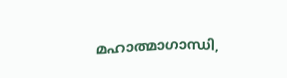മഹാത്മാഗാന്ധി,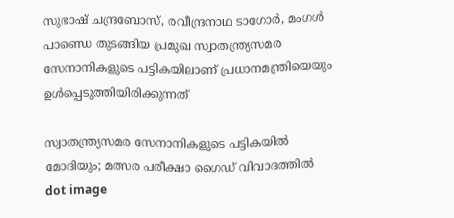സുഭാഷ് ചന്ദ്രബോസ്, രവീന്ദ്രനാഥ ടാഗോര്‍, മംഗള്‍ പാണ്ഡെ തുടങ്ങിയ പ്രമുഖ സ്വാതന്ത്ര്യസമര സേനാനികളുടെ പട്ടികയിലാണ് പ്രധാനമന്ത്രിയെയും ഉള്‍പ്പെടുത്തിയിരിക്കുന്നത്

സ്വാതന്ത്ര്യസമര സേനാനികളുടെ പട്ടികയിൽ മോദിയും; മത്സര പരീക്ഷാ ഗൈഡ് വിവാദത്തിൽ
dot image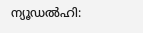ന്യൂഡല്‍ഹി: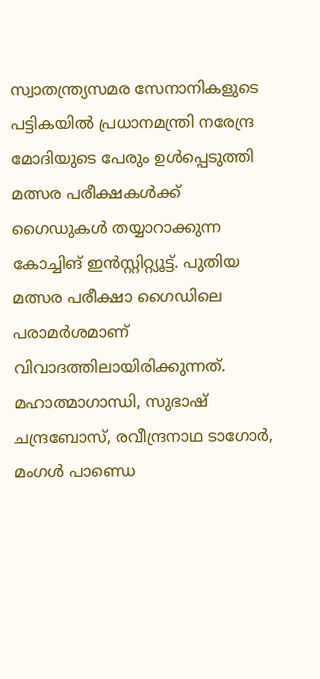സ്വാതന്ത്ര്യസമര സേനാനികളുടെ പട്ടികയില്‍ പ്രധാനമന്ത്രി നരേന്ദ്ര മോദിയുടെ പേരും ഉള്‍പ്പെടുത്തി മത്സര പരീക്ഷകൾക്ക് ഗൈഡുകൾ തയ്യാറാക്കുന്ന കോച്ചിങ് ഇന്‍സ്റ്റിറ്റ്യൂട്ട്. പുതിയ മത്സര പരീക്ഷാ ഗൈഡിലെ പരാമര്‍ശമാണ് വിവാദത്തിലായിരിക്കുന്നത്. മഹാത്മാഗാന്ധി, സുഭാഷ് ചന്ദ്രബോസ്, രവീന്ദ്രനാഥ ടാഗോര്‍, മംഗള്‍ പാണ്ഡെ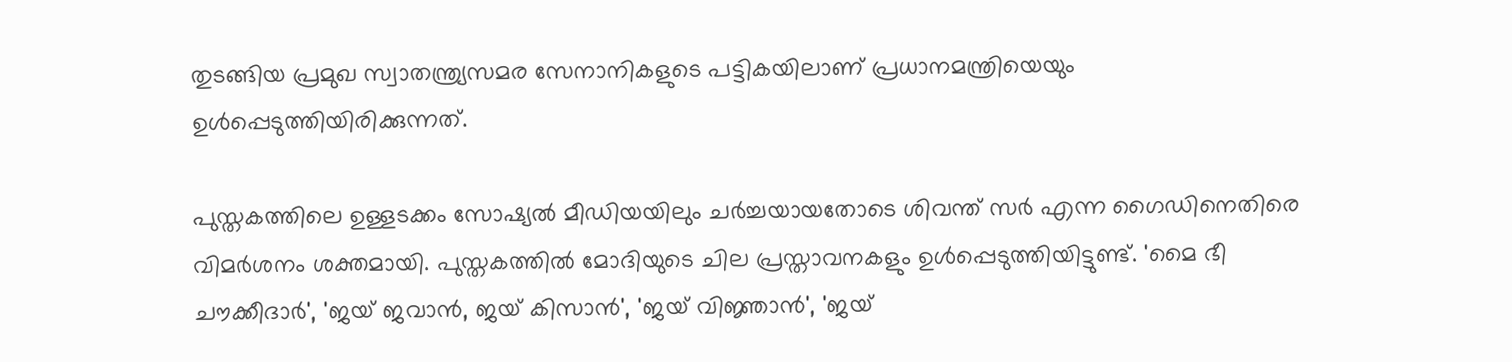തുടങ്ങിയ പ്രമുഖ സ്വാതന്ത്ര്യസമര സേനാനികളുടെ പട്ടികയിലാണ് പ്രധാനമന്ത്രിയെയും ഉള്‍പ്പെടുത്തിയിരിക്കുന്നത്.

പുസ്തകത്തിലെ ഉള്ളടക്കം സോഷ്യല്‍ മീഡിയയിലും ചര്‍ച്ചയായതോടെ ശിവന്ത് സര്‍ എന്ന ഗൈഡിനെതിരെ വിമര്‍ശനം ശക്തമായി. പുസ്തകത്തില്‍ മോദിയുടെ ചില പ്രസ്താവനകളും ഉള്‍പ്പെടുത്തിയിട്ടുണ്ട്. 'മൈ ഭീ ചൗക്കീദാര്‍', 'ജയ് ജവാന്‍, ജയ് കിസാന്‍', 'ജയ് വിജ്ഞാന്‍', 'ജയ്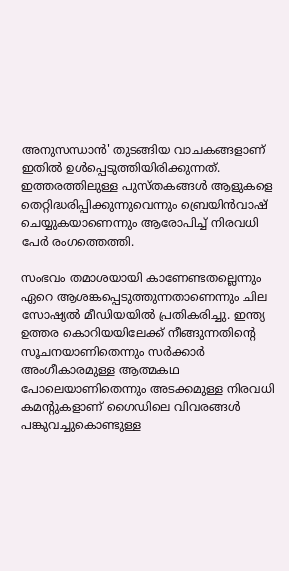അനുസന്ധാന്‍' തുടങ്ങിയ വാചകങ്ങളാണ് ഇതില്‍ ഉള്‍പ്പെടുത്തിയിരിക്കുന്നത്. ഇത്തരത്തിലുള്ള പുസ്തകങ്ങള്‍ ആളുകളെ തെറ്റിദ്ധരിപ്പിക്കുന്നുവെന്നും ബ്രെയിന്‍വാഷ് ചെയ്യുകയാണെന്നും ആരോപിച്ച് നിരവധി പേര്‍ രംഗത്തെത്തി.

സംഭവം തമാശയായി കാണേണ്ടതല്ലെന്നും ഏറെ ആശങ്കപ്പെടുത്തുന്നതാണെന്നും ചില സോഷ്യല്‍ മീഡിയയില്‍ പ്രതികരിച്ചു. ഇന്ത്യ ഉത്തര കൊറിയയിലേക്ക് നീങ്ങുന്നതിന്റെ സൂചനയാണിതെന്നും സര്‍ക്കാര്‍ അംഗീകാരമുള്ള ആത്മകഥ പോലെയാണിതെന്നും അടക്കമുള്ള നിരവധി കമന്റുകളാണ് ഗൈഡിലെ വിവരങ്ങള്‍ പങ്കുവച്ചുകൊണ്ടുള്ള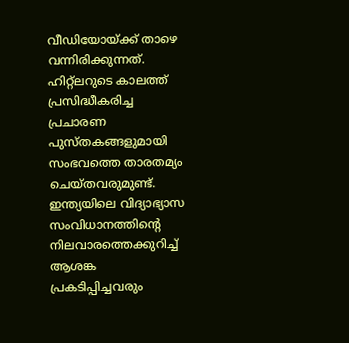വീഡിയോയ്ക്ക് താഴെ വന്നിരിക്കുന്നത്. ഹിറ്റ്‌ലറുടെ കാലത്ത് പ്രസിദ്ധീകരിച്ച പ്രചാരണ പുസ്തകങ്ങളുമായി സംഭവത്തെ താരതമ്യം ചെയ്തവരുമുണ്ട്. ഇന്ത്യയിലെ വിദ്യാഭ്യാസ സംവിധാനത്തിന്റെ നിലവാരത്തെക്കുറിച്ച് ആശങ്ക പ്രകടിപ്പിച്ചവരും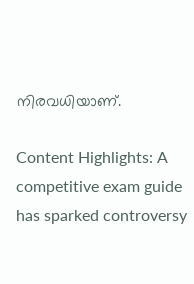നിരവധിയാണ്.

Content Highlights: A competitive exam guide has sparked controversy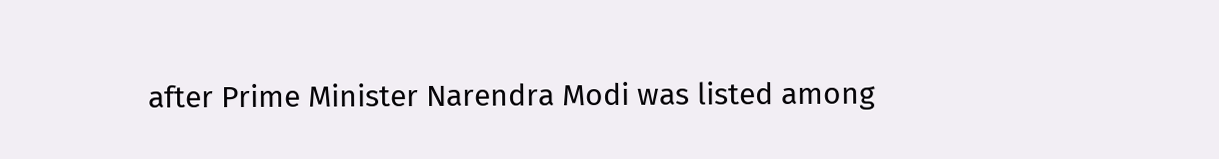after Prime Minister Narendra Modi was listed among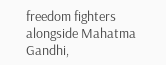freedom fighters alongside Mahatma Gandhi,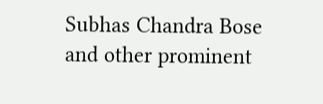Subhas Chandra Bose and other prominent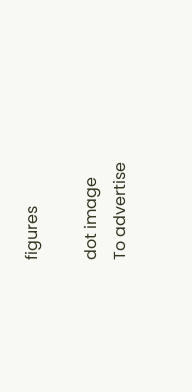figures

dot image
To advertise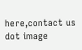here,contact us
dot image